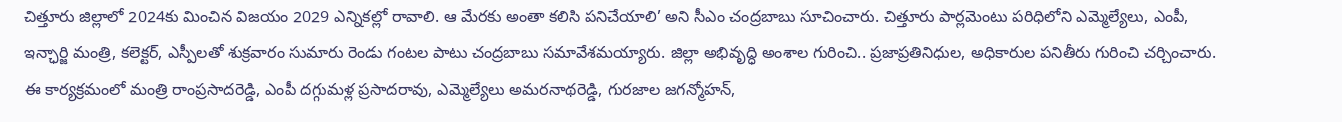చిత్తూరు జిల్లాలో 2024కు మించిన విజయం 2029 ఎన్నికల్లో రావాలి. ఆ మేరకు అంతా కలిసి పనిచేయాలి’ అని సీఎం చంద్రబాబు సూచించారు. చిత్తూరు పార్లమెంటు పరిధిలోని ఎమ్మెల్యేలు, ఎంపీ, ఇన్ఛార్జి మంత్రి, కలెక్టర్, ఎస్పీలతో శుక్రవారం సుమారు రెండు గంటల పాటు చంద్రబాబు సమావేశమయ్యారు. జిల్లా అభివృద్ధి అంశాల గురించి.. ప్రజాప్రతినిధుల, అధికారుల పనితీరు గురించి చర్చించారు. ఈ కార్యక్రమంలో మంత్రి రాంప్రసాదరెడ్డి, ఎంపీ దగ్గుమళ్ల ప్రసాదరావు, ఎమ్మెల్యేలు అమరనాథరెడ్డి, గురజాల జగన్మోహన్,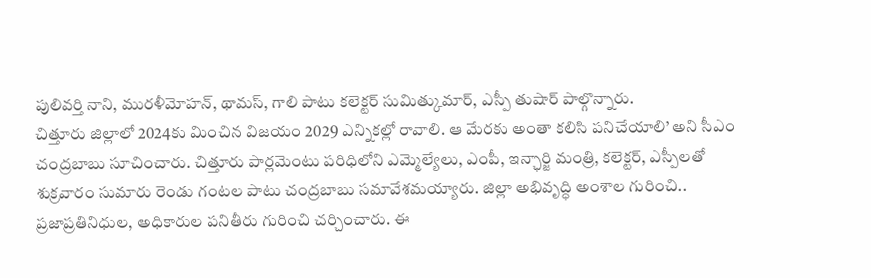పులివర్తి నాని, మురళీమోహన్, థామస్, గాలి పాటు కలెక్టర్ సుమిత్కుమార్, ఎస్పీ తుషార్ పాల్గొన్నారు.
చిత్తూరు జిల్లాలో 2024కు మించిన విజయం 2029 ఎన్నికల్లో రావాలి. ఆ మేరకు అంతా కలిసి పనిచేయాలి’ అని సీఎం చంద్రబాబు సూచించారు. చిత్తూరు పార్లమెంటు పరిధిలోని ఎమ్మెల్యేలు, ఎంపీ, ఇన్ఛార్జి మంత్రి, కలెక్టర్, ఎస్పీలతో శుక్రవారం సుమారు రెండు గంటల పాటు చంద్రబాబు సమావేశమయ్యారు. జిల్లా అభివృద్ధి అంశాల గురించి.. ప్రజాప్రతినిధుల, అధికారుల పనితీరు గురించి చర్చించారు. ఈ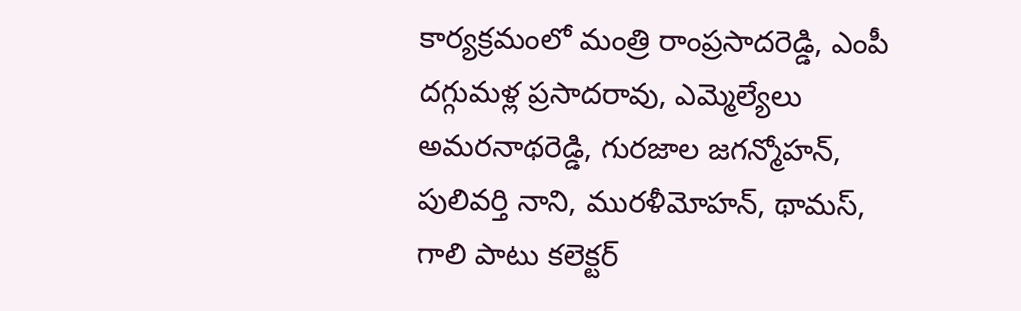కార్యక్రమంలో మంత్రి రాంప్రసాదరెడ్డి, ఎంపీ దగ్గుమళ్ల ప్రసాదరావు, ఎమ్మెల్యేలు అమరనాథరెడ్డి, గురజాల జగన్మోహన్, పులివర్తి నాని, మురళీమోహన్, థామస్, గాలి పాటు కలెక్టర్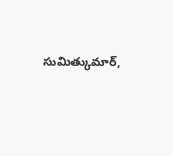సుమిత్కుమార్,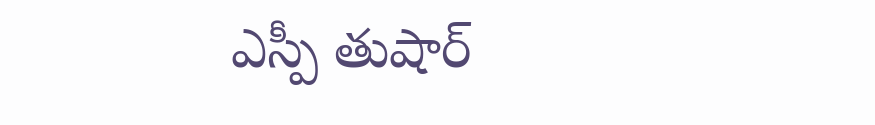ఎస్పీ తుషార్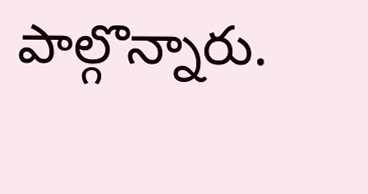పాల్గొన్నారు.